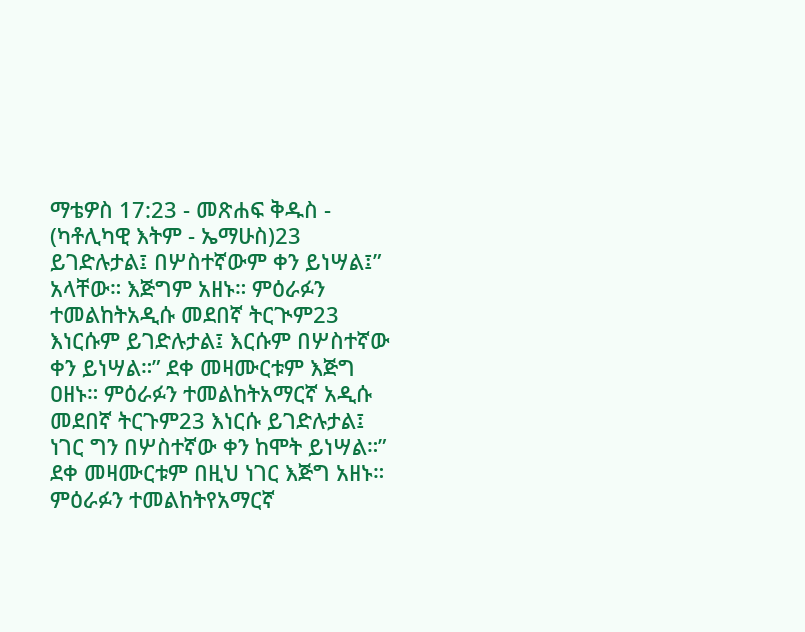ማቴዎስ 17:23 - መጽሐፍ ቅዱስ - (ካቶሊካዊ እትም - ኤማሁስ)23 ይገድሉታል፤ በሦስተኛውም ቀን ይነሣል፤” አላቸው። እጅግም አዘኑ። ምዕራፉን ተመልከትአዲሱ መደበኛ ትርጒም23 እነርሱም ይገድሉታል፤ እርሱም በሦስተኛው ቀን ይነሣል።” ደቀ መዛሙርቱም እጅግ ዐዘኑ። ምዕራፉን ተመልከትአማርኛ አዲሱ መደበኛ ትርጉም23 እነርሱ ይገድሉታል፤ ነገር ግን በሦስተኛው ቀን ከሞት ይነሣል።” ደቀ መዛሙርቱም በዚህ ነገር እጅግ አዘኑ። ምዕራፉን ተመልከትየአማርኛ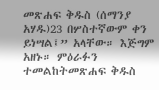መጽሐፍ ቅዱስ (ሰማንያ አሃዱ)23 በሦስተኛውም ቀን ይነሣል፤” አላቸው። እጅግም አዘኑ። ምዕራፉን ተመልከትመጽሐፍ ቅዱስ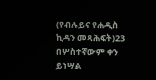(የብሉይና የሐዲስ ኪዳን መጻሕፍት)23 በሦስተኛውም ቀን ይነሣል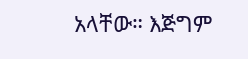አላቸው። እጅግም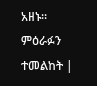አዘኑ። ምዕራፉን ተመልከት |